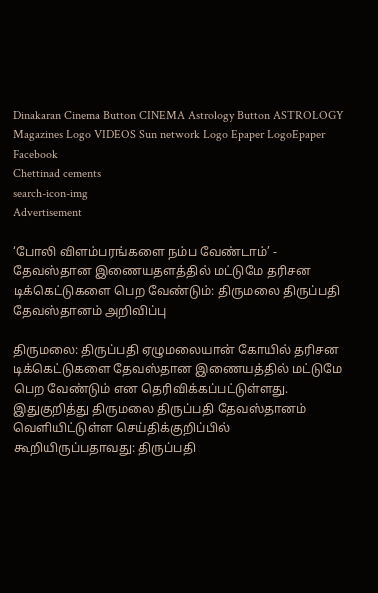Dinakaran Cinema Button CINEMA Astrology Button ASTROLOGY  Magazines Logo VIDEOS Sun network Logo Epaper LogoEpaper Facebook
Chettinad cements
search-icon-img
Advertisement

‘போலி விளம்பரங்களை நம்ப வேண்டாம்’ - தேவஸ்தான இணையதளத்தில் மட்டுமே தரிசன டிக்கெட்டுகளை பெற வேண்டும்: திருமலை திருப்பதி தேவஸ்தானம் அறிவிப்பு

திருமலை: திருப்பதி ஏழுமலையான் கோயில் தரிசன டிக்கெட்டுகளை தேவஸ்தான இணையத்தில் மட்டுமே பெற வேண்டும் என தெரிவிக்கப்பட்டுள்ளது. இதுகுறித்து திருமலை திருப்பதி தேவஸ்தானம் வெளியிட்டுள்ள செய்திக்குறிப்பில் கூறியிருப்பதாவது: திருப்பதி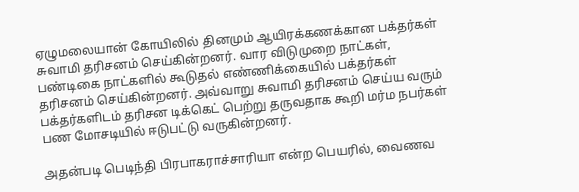ஏழுமலையான் கோயிலில் தினமும் ஆயிரக்கணக்கான பக்தர்கள் சுவாமி தரிசனம் செய்கின்றனர். வார விடுமுறை நாட்கள், பண்டிகை நாட்களில் கூடுதல் எண்ணிக்கையில் பக்தர்கள் தரிசனம் செய்கின்றனர். அவ்வாறு சுவாமி தரிசனம் செய்ய வரும் பக்தர்களிடம் தரிசன டிக்கெட் பெற்று தருவதாக கூறி மர்ம நபர்கள் பண மோசடியில் ஈடுபட்டு வருகின்றனர்.

அதன்படி பெடிந்தி பிரபாகராச்சாரியா என்ற பெயரில், வைணவ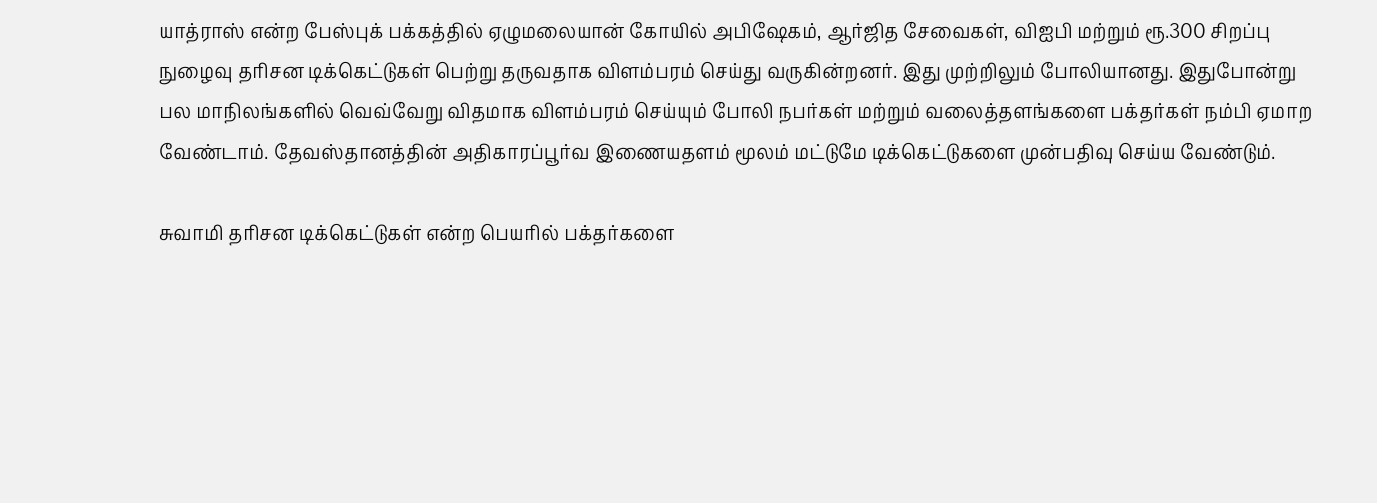யாத்ராஸ் என்ற பேஸ்புக் பக்கத்தில் ஏழுமலையான் கோயில் அபிஷேகம், ஆர்ஜித சேவைகள், விஐபி மற்றும் ரூ.300 சிறப்பு நுழைவு தரிசன டிக்கெட்டுகள் பெற்று தருவதாக விளம்பரம் செய்து வருகின்றனர். இது முற்றிலும் போலியானது. இதுபோன்று பல மாநிலங்களில் வெவ்வேறு விதமாக விளம்பரம் செய்யும் போலி நபர்கள் மற்றும் வலைத்தளங்களை பக்தர்கள் நம்பி ஏமாற வேண்டாம். தேவஸ்தானத்தின் அதிகாரப்பூர்வ இணையதளம் மூலம் மட்டுமே டிக்கெட்டுகளை முன்பதிவு செய்ய வேண்டும்.

சுவாமி தரிசன டிக்கெட்டுகள் என்ற பெயரில் பக்தர்களை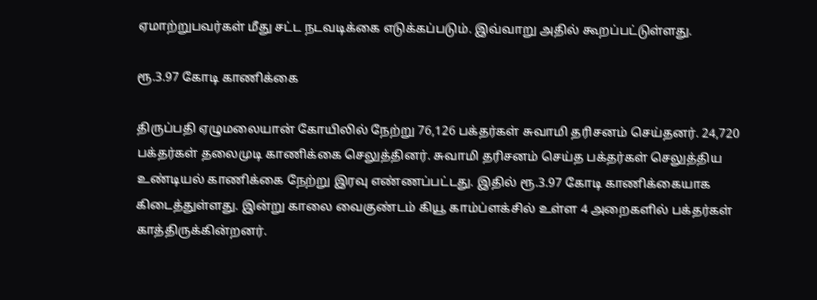ஏமாற்றுபவர்கள் மீது சட்ட நடவடிக்கை எடுக்கப்படும். இவ்வாறு அதில் கூறப்பட்டுள்ளது.

ரூ.3.97 கோடி காணிக்கை

திருப்பதி ஏழுமலையான் கோயிலில் நேற்று 76,126 பக்தர்கள் சுவாமி தரிசனம் செய்தனர். 24,720 பக்தர்கள் தலைமுடி காணிக்கை செலுத்தினர். சுவாமி தரிசனம் செய்த பக்தர்கள் செலுத்திய உண்டியல் காணிக்கை நேற்று இரவு எண்ணப்பட்டது. இதில் ரூ.3.97 கோடி காணிக்கையாக கிடைத்துள்ளது. இன்று காலை வைகுண்டம் கியூ காம்ப்ளக்சில் உள்ள 4 அறைகளில் பக்தர்கள் காத்திருக்கின்றனர்.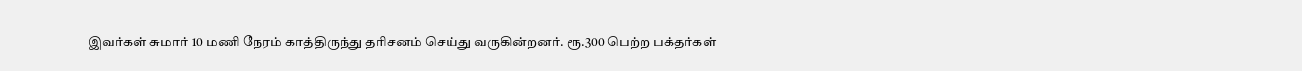இவர்கள் சுமார் 10 மணி நேரம் காத்திருந்து தரிசனம் செய்து வருகின்றனர். ரூ.300 பெற்ற பக்தர்கள்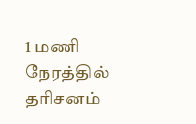1 மணி நேரத்தில் தரிசனம்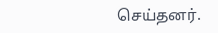செய்தனர்.